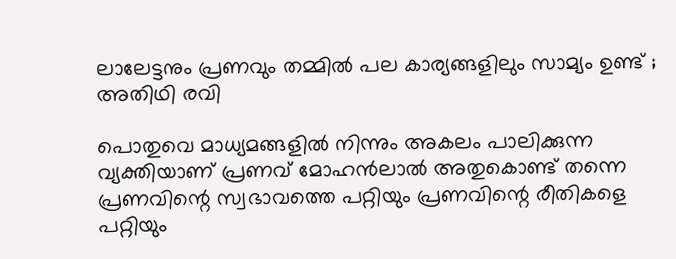ലാലേട്ടനും പ്രണവും തമ്മിൽ പല കാര്യങ്ങളിലും സാമ്യം ഉണ്ട് ; അതിഥി രവി

പൊതുവെ മാധ്യമങ്ങളിൽ നിന്നും അകലം പാലിക്കുന്ന വ്യക്തിയാണ് പ്രണവ് മോഹൻലാൽ അതുകൊണ്ട് തന്നെ പ്രണവിന്റെ സ്വഭാവത്തെ പറ്റിയും പ്രണവിന്റെ രീതികളെ പറ്റിയും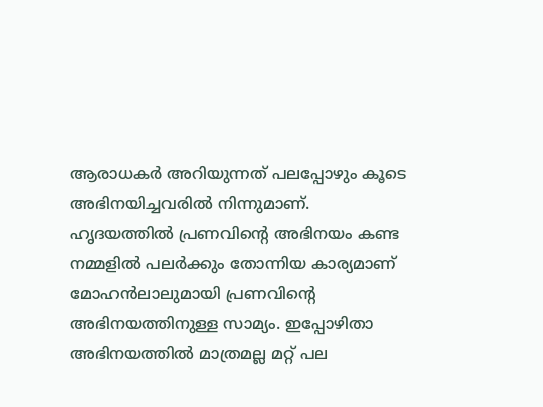ആരാധകർ അറിയുന്നത് പലപ്പോഴും കൂടെ അഭിനയിച്ചവരിൽ നിന്നുമാണ്. ഹൃദയത്തിൽ പ്രണവിന്റെ അഭിനയം കണ്ട നമ്മളിൽ പലർക്കും തോന്നിയ കാര്യമാണ് മോഹൻലാലുമായി പ്രണവിന്റെ അഭിനയത്തിനുള്ള സാമ്യം. ഇപ്പോഴിതാ അഭിനയത്തിൽ മാത്രമല്ല മറ്റ് പല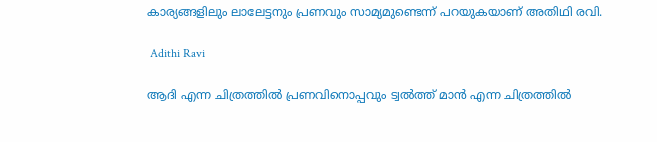കാര്യങ്ങളിലും ലാലേട്ടനും പ്രണവും സാമ്യമുണ്ടെന്ന് പറയുകയാണ് അതിഥി രവി.

 Adithi Ravi

ആദി എന്ന ചിത്രത്തില്‍ പ്രണവിനൊപ്പവും ട്വല്‍ത്ത് മാന്‍ എന്ന ചിത്രത്തില്‍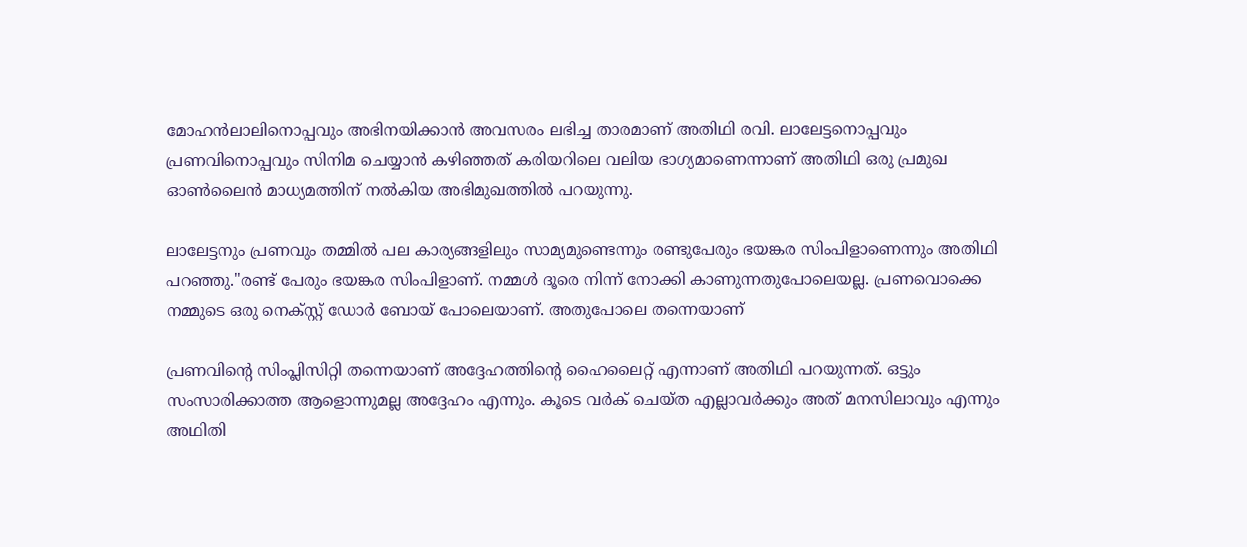മോഹന്‍ലാലിനൊപ്പവും അഭിനയിക്കാൻ അവസരം ലഭിച്ച താരമാണ് അതിഥി രവി. ലാലേട്ടനൊപ്പവും പ്രണവിനൊപ്പവും സിനിമ ചെയ്യാന്‍ കഴിഞ്ഞത് കരിയറിലെ വലിയ ഭാഗ്യമാണെന്നാണ് അതിഥി ഒരു പ്രമുഖ ഓൺലൈൻ മാധ്യമത്തിന് നൽകിയ അഭിമുഖത്തിൽ പറയുന്നു.

ലാലേട്ടനും പ്രണവും തമ്മില്‍ പല കാര്യങ്ങളിലും സാമ്യമുണ്ടെന്നും രണ്ടുപേരും ഭയങ്കര സിംപിളാണെന്നും അതിഥി പറഞ്ഞു."രണ്ട് പേരും ഭയങ്കര സിംപിളാണ്. നമ്മള്‍ ദൂരെ നിന്ന് നോക്കി കാണുന്നതുപോലെയല്ല. പ്രണവൊക്കെ നമ്മുടെ ഒരു നെക്സ്റ്റ് ഡോര്‍ ബോയ് പോലെയാണ്. അതുപോലെ തന്നെയാണ്

പ്രണവിന്റെ സിംപ്ലിസിറ്റി തന്നെയാണ് അദ്ദേഹത്തിന്റെ ഹൈലൈറ്റ് എന്നാണ് അതിഥി പറയുന്നത്. ഒട്ടും സംസാരിക്കാത്ത ആളൊന്നുമല്ല അദ്ദേഹം എന്നും. കൂടെ വര്‍ക് ചെയ്ത എല്ലാവര്‍ക്കും അത് മനസിലാവും എന്നും അഥിതി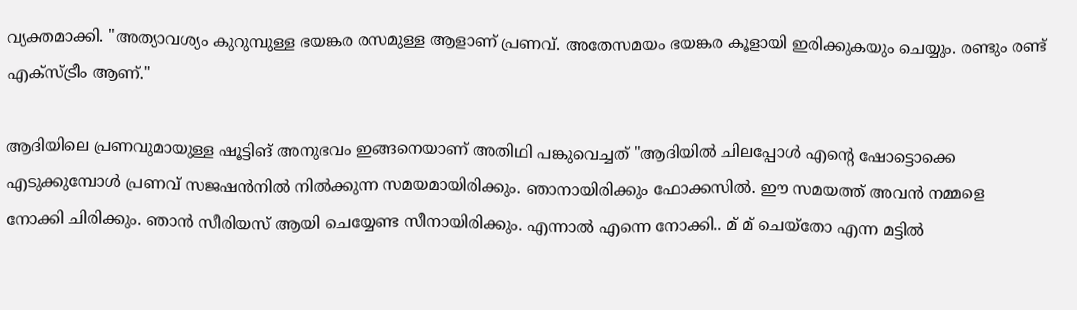വ്യക്തമാക്കി. "അത്യാവശ്യം കുറുമ്പുള്ള ഭയങ്കര രസമുള്ള ആളാണ് പ്രണവ്. അതേസമയം ഭയങ്കര കൂളായി ഇരിക്കുകയും ചെയ്യും. രണ്ടും രണ്ട് എക്‌സ്ട്രീം ആണ്."

ആദിയിലെ പ്രണവുമായുള്ള ഷൂട്ടിങ് അനുഭവം ഇങ്ങനെയാണ് അതിഥി പങ്കുവെച്ചത് "ആദിയില്‍ ചിലപ്പോള്‍ എന്റെ ഷോട്ടൊക്കെ എടുക്കുമ്പോള്‍ പ്രണവ് സജഷന്‍നില്‍ നില്‍ക്കുന്ന സമയമായിരിക്കും. ഞാനായിരിക്കും ഫോക്കസില്‍. ഈ സമയത്ത് അവന്‍ നമ്മളെ നോക്കി ചിരിക്കും. ഞാന്‍ സീരിയസ് ആയി ചെയ്യേണ്ട സീനായിരിക്കും. എന്നാല്‍ എന്നെ നോക്കി.. മ് മ് ചെയ്‌തോ എന്ന മട്ടില്‍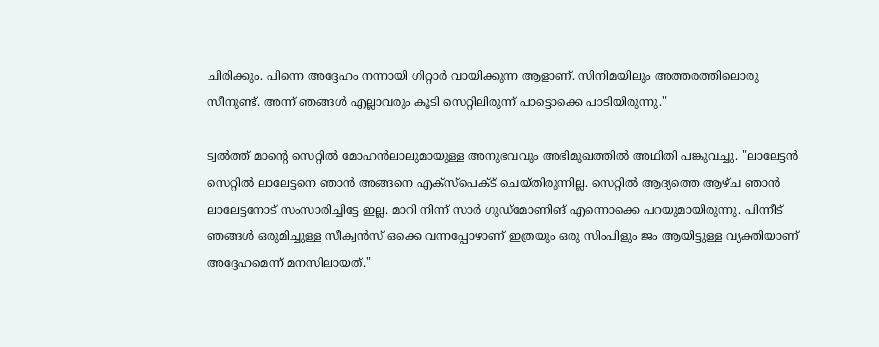ചിരിക്കും. പിന്നെ അദ്ദേഹം നന്നായി ഗിറ്റാര്‍ വായിക്കുന്ന ആളാണ്. സിനിമയിലും അത്തരത്തിലൊരു സീനുണ്ട്. അന്ന് ഞങ്ങള്‍ എല്ലാവരും കൂടി സെറ്റിലിരുന്ന് പാട്ടൊക്കെ പാടിയിരുന്നു."

ട്വല്‍ത്ത് മാന്റെ സെറ്റിൽ മോഹൻലാലുമായുള്ള അനുഭവവും അഭിമുഖത്തിൽ അഥിതി പങ്കുവച്ചു. "ലാലേട്ടന്‍ സെറ്റില്‍ ലാലേട്ടനെ ഞാന്‍ അങ്ങനെ എക്‌സ്‌പെക്ട് ചെയ്തിരുന്നില്ല. സെറ്റില്‍ ആദ്യത്തെ ആഴ്ച ഞാന്‍ ലാലേട്ടനോട് സംസാരിച്ചിട്ടേ ഇല്ല. മാറി നിന്ന് സാര്‍ ഗുഡ്‌മോണിങ് എന്നൊക്കെ പറയുമായിരുന്നു. പിന്നീട് ഞങ്ങള്‍ ഒരുമിച്ചുള്ള സീക്വന്‍സ് ഒക്കെ വന്നപ്പോഴാണ് ഇത്രയും ഒരു സിംപിളും ജം ആയിട്ടുള്ള വ്യക്തിയാണ് അദ്ദേഹമെന്ന് മനസിലായത്."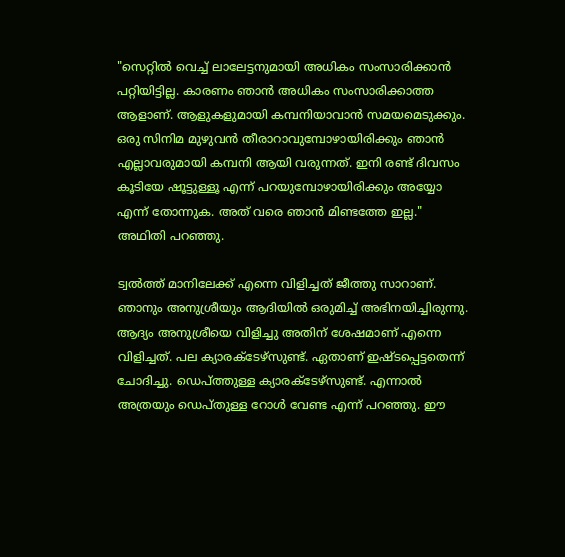"സെറ്റില്‍ വെച്ച് ലാലേട്ടനുമായി അധികം സംസാരിക്കാന്‍ പറ്റിയിട്ടില്ല. കാരണം ഞാന്‍ അധികം സംസാരിക്കാത്ത ആളാണ്. ആളുകളുമായി കമ്പനിയാവാന്‍ സമയമെടുക്കും. ഒരു സിനിമ മുഴുവന്‍ തീരാറാവുമ്പോഴായിരിക്കും ഞാന്‍ എല്ലാവരുമായി കമ്പനി ആയി വരുന്നത്. ഇനി രണ്ട് ദിവസം കൂടിയേ ഷൂട്ടുള്ളൂ എന്ന് പറയുമ്പോഴായിരിക്കും അയ്യോ എന്ന് തോന്നുക. അത് വരെ ഞാന്‍ മിണ്ടത്തേ ഇല്ല." അഥിതി പറഞ്ഞു.

ട്വല്‍ത്ത് മാനിലേക്ക് എന്നെ വിളിച്ചത് ജീത്തു സാറാണ്. ഞാനും അനുശ്രീയും ആദിയില്‍ ഒരുമിച്ച് അഭിനയിച്ചിരുന്നു. ആദ്യം അനുശ്രീയെ വിളിച്ചു അതിന് ശേഷമാണ് എന്നെ വിളിച്ചത്. പല ക്യാരക്ടേഴ്‌സുണ്ട്. ഏതാണ് ഇഷ്ടപ്പെട്ടതെന്ന് ചോദിച്ചു. ഡെപ്ത്തുള്ള ക്യാരക്ടേഴ്‌സുണ്ട്. എന്നാല്‍ അത്രയും ഡെപ്തുള്ള റോള്‍ വേണ്ട എന്ന് പറഞ്ഞു. ഈ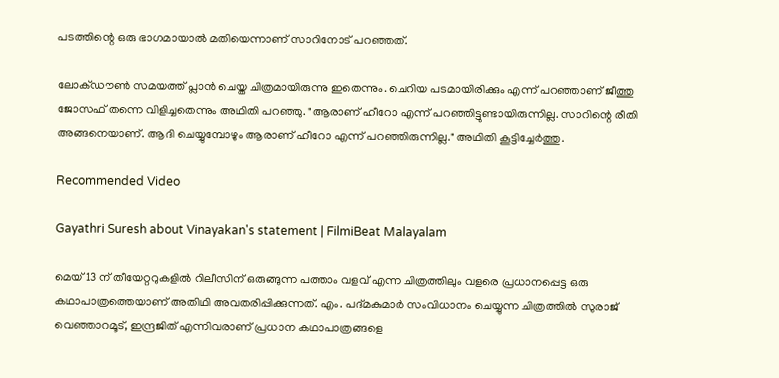പടത്തിന്റെ ഒരു ഭാഗമായാല്‍ മതിയെന്നാണ് സാറിനോട് പറഞ്ഞത്.

ലോക്ഡൗണ്‍ സമയത്ത് പ്ലാന്‍ ചെയ്ത ചിത്രമായിരുന്നു ഇതെന്നും. ചെറിയ പടമായിരിക്കും എന്ന് പറഞ്ഞാണ് ജീത്തു ജോസഫ് തന്നെ വിളിച്ചതെന്നും അഥിതി പറഞ്ഞു. "ആരാണ് ഹീറോ എന്ന് പറഞ്ഞിട്ടുണ്ടായിരുന്നില്ല. സാറിന്റെ രീതി അങ്ങനെയാണ്. ആദി ചെയ്യുമ്പോഴും ആരാണ് ഹീറോ എന്ന് പറഞ്ഞിരുന്നില്ല." അഥിതി കൂട്ടിച്ചേർത്തു.

Recommended Video

Gayathri Suresh about Vinayakan's statement | FilmiBeat Malayalam

മെയ് 13 ന് തീയേറ്ററുകളിൽ റിലീസിന് ഒരുങ്ങുന്ന പത്താം വളവ് എന്ന ചിത്രത്തിലും വളരെ പ്രധാനപ്പെട്ട ഒരു കഥാപാത്രത്തെയാണ് അതിഥി അവതരിപ്പിക്കുന്നത്. എം. പദ്മകുമാർ സംവിധാനം ചെയ്യുന്ന ചിത്രത്തിൽ സുരാജ് വെഞ്ഞാറമൂട്, ഇന്ദ്രജിത് എന്നിവരാണ് പ്രധാന കഥാപാത്രങ്ങളെ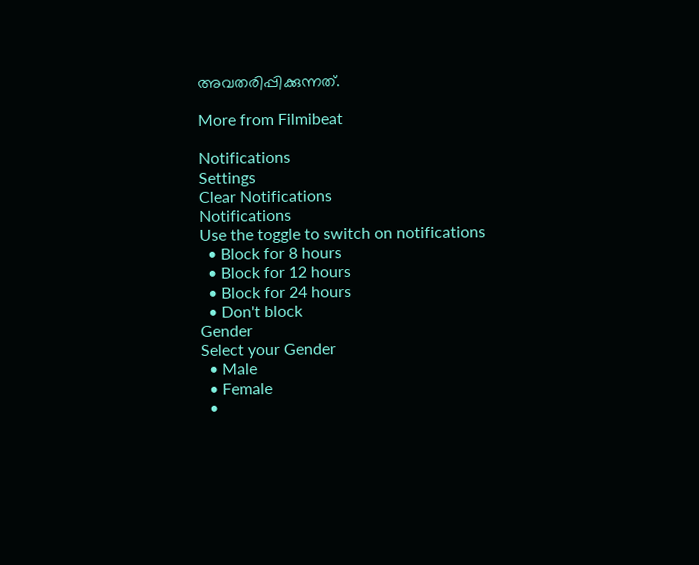അവതരിപ്പിക്കുന്നത്.

More from Filmibeat

Notifications
Settings
Clear Notifications
Notifications
Use the toggle to switch on notifications
  • Block for 8 hours
  • Block for 12 hours
  • Block for 24 hours
  • Don't block
Gender
Select your Gender
  • Male
  • Female
  •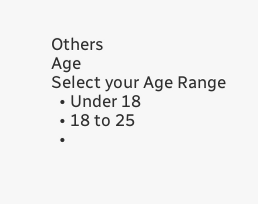Others
Age
Select your Age Range
  • Under 18
  • 18 to 25
  •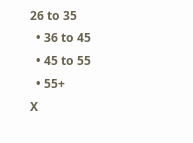26 to 35
  • 36 to 45
  • 45 to 55
  • 55+
X